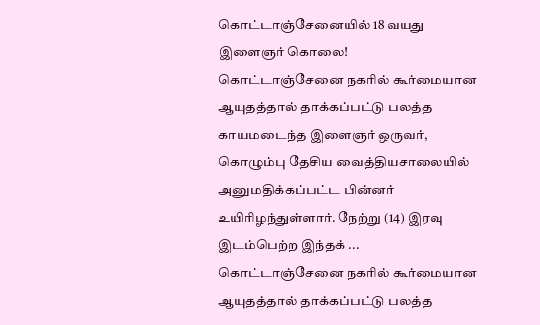கொட்டாஞ்சேனையில் 18 வயது இளைஞர் கொலை!
கொட்டாஞ்சேனை நகரில் கூர்மையான ஆயுதத்தால் தாக்கப்பட்டு பலத்த காயமடைந்த இளைஞர் ஒருவர், கொழும்பு தேசிய வைத்தியசாலையில் அனுமதிக்கப்பட்ட பின்னர் உயிரிழந்துள்ளார். நேற்று (14) இரவு இடம்பெற்ற இந்தக் ...
கொட்டாஞ்சேனை நகரில் கூர்மையான ஆயுதத்தால் தாக்கப்பட்டு பலத்த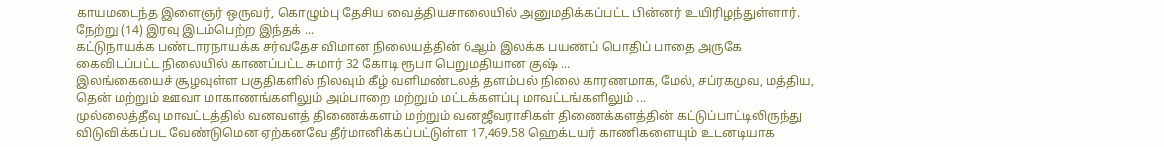காயமடைந்த இளைஞர் ஒருவர், கொழும்பு தேசிய வைத்தியசாலையில் அனுமதிக்கப்பட்ட பின்னர் உயிரிழந்துள்ளார். நேற்று (14) இரவு இடம்பெற்ற இந்தக் ...
கட்டுநாயக்க பண்டாரநாயக்க சர்வதேச விமான நிலையத்தின் 6ஆம் இலக்க பயணப் பொதிப் பாதை அருகே கைவிடப்பட்ட நிலையில் காணப்பட்ட சுமார் 32 கோடி ரூபா பெறுமதியான குஷ் ...
இலங்கையைச் சூழவுள்ள பகுதிகளில் நிலவும் கீழ் வளிமண்டலத் தளம்பல் நிலை காரணமாக, மேல், சப்ரகமுவ, மத்திய, தென் மற்றும் ஊவா மாகாணங்களிலும் அம்பாறை மற்றும் மட்டக்களப்பு மாவட்டங்களிலும் ...
முல்லைத்தீவு மாவட்டத்தில் வனவளத் திணைக்களம் மற்றும் வனஜீவராசிகள் திணைக்களத்தின் கட்டுப்பாட்டிலிருந்து விடுவிக்கப்பட வேண்டுமென ஏற்கனவே தீர்மானிக்கப்பட்டுள்ள 17,469.58 ஹெக்டயர் காணிகளையும் உடனடியாக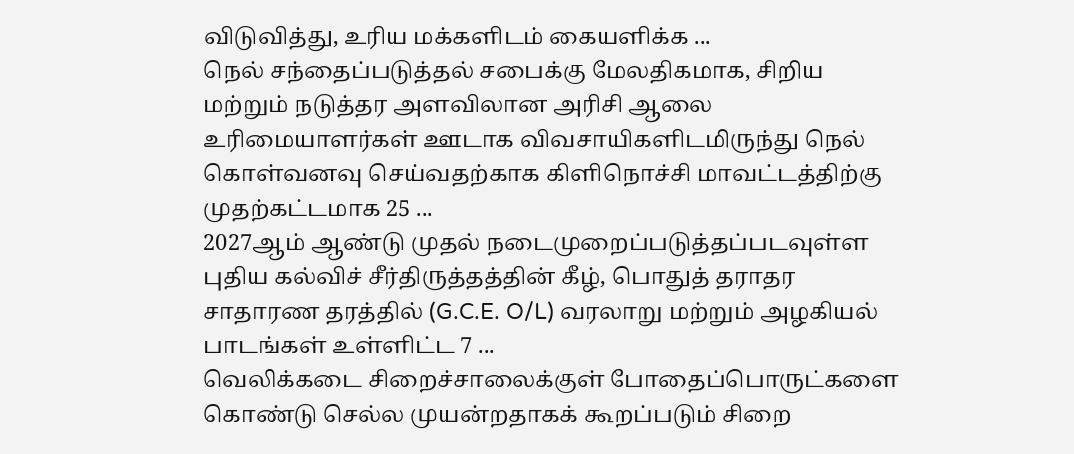விடுவித்து, உரிய மக்களிடம் கையளிக்க ...
நெல் சந்தைப்படுத்தல் சபைக்கு மேலதிகமாக, சிறிய மற்றும் நடுத்தர அளவிலான அரிசி ஆலை உரிமையாளர்கள் ஊடாக விவசாயிகளிடமிருந்து நெல் கொள்வனவு செய்வதற்காக கிளிநொச்சி மாவட்டத்திற்கு முதற்கட்டமாக 25 ...
2027ஆம் ஆண்டு முதல் நடைமுறைப்படுத்தப்படவுள்ள புதிய கல்விச் சீர்திருத்தத்தின் கீழ், பொதுத் தராதர சாதாரண தரத்தில் (G.C.E. O/L) வரலாறு மற்றும் அழகியல் பாடங்கள் உள்ளிட்ட 7 ...
வெலிக்கடை சிறைச்சாலைக்குள் போதைப்பொருட்களை கொண்டு செல்ல முயன்றதாகக் கூறப்படும் சிறை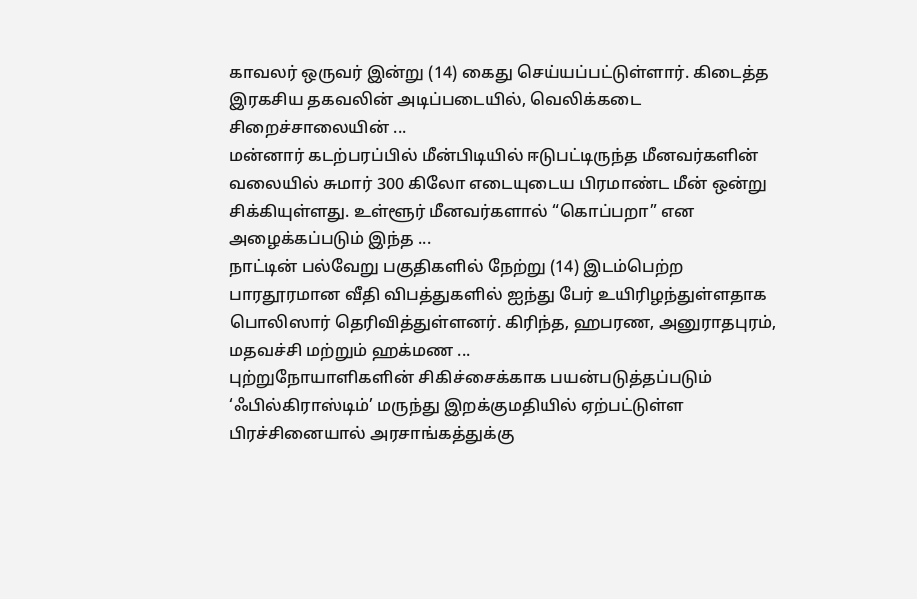காவலர் ஒருவர் இன்று (14) கைது செய்யப்பட்டுள்ளார். கிடைத்த இரகசிய தகவலின் அடிப்படையில், வெலிக்கடை சிறைச்சாலையின் ...
மன்னார் கடற்பரப்பில் மீன்பிடியில் ஈடுபட்டிருந்த மீனவர்களின் வலையில் சுமார் 300 கிலோ எடையுடைய பிரமாண்ட மீன் ஒன்று சிக்கியுள்ளது. உள்ளூர் மீனவர்களால் “கொப்பறா” என அழைக்கப்படும் இந்த ...
நாட்டின் பல்வேறு பகுதிகளில் நேற்று (14) இடம்பெற்ற பாரதூரமான வீதி விபத்துகளில் ஐந்து பேர் உயிரிழந்துள்ளதாக பொலிஸார் தெரிவித்துள்ளனர். கிரிந்த, ஹபரண, அனுராதபுரம், மதவச்சி மற்றும் ஹக்மண ...
புற்றுநோயாளிகளின் சிகிச்சைக்காக பயன்படுத்தப்படும் ‘ஃபில்கிராஸ்டிம்’ மருந்து இறக்குமதியில் ஏற்பட்டுள்ள பிரச்சினையால் அரசாங்கத்துக்கு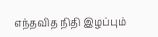எந்தவித நிதி இழப்பும்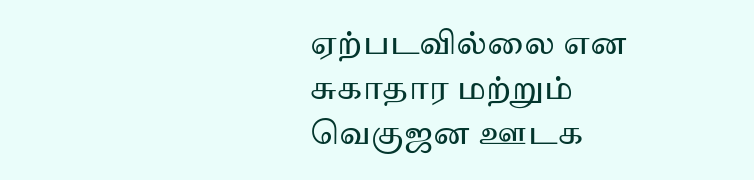ஏற்படவில்லை என சுகாதார மற்றும் வெகுஜன ஊடக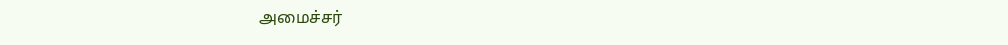அமைச்சர்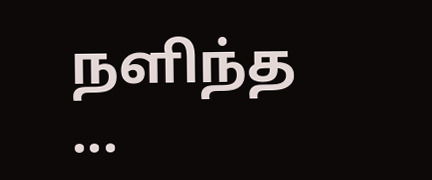நளிந்த ...